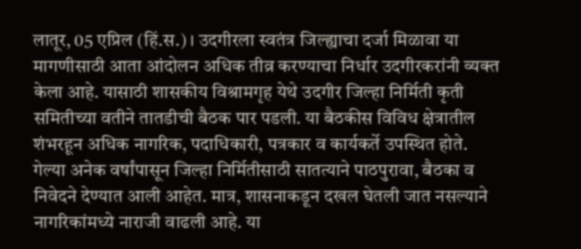लातूर, 05 एप्रिल (हिं.स.)। उदगीरला स्वतंत्र जिल्ह्याचा दर्जा मिळावा या मागणीसाठी आता आंदोलन अधिक तीव्र करण्याचा निर्धार उदगीरकरांनी व्यक्त केला आहे. यासाठी शासकीय विश्रामगृह येथे उदगीर जिल्हा निर्मिती कृती समितीच्या वतीने तातडीची बैठक पार पडली. या बैठकीस विविध क्षेत्रातील शंभरहून अधिक नागरिक, पदाधिकारी, पत्रकार व कार्यकर्ते उपस्थित होते.
गेल्या अनेक वर्षांपासून जिल्हा निर्मितीसाठी सातत्याने पाठपुरावा, बैठका व निवेदने देण्यात आली आहेत. मात्र, शासनाकडून दखल घेतली जात नसल्याने नागरिकांमध्ये नाराजी वाढली आहे. या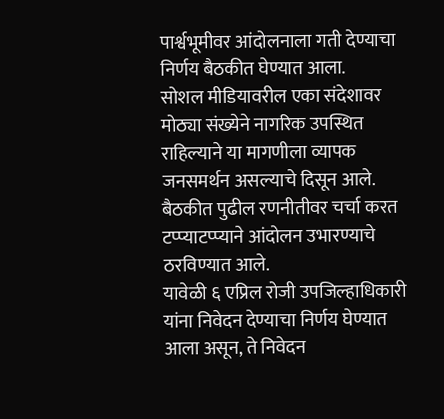पार्श्वभूमीवर आंदोलनाला गती देण्याचा निर्णय बैठकीत घेण्यात आला.
सोशल मीडियावरील एका संदेशावर मोठ्या संख्येने नागरिक उपस्थित राहिल्याने या मागणीला व्यापक जनसमर्थन असल्याचे दिसून आले. बैठकीत पुढील रणनीतीवर चर्चा करत टप्प्याटप्प्याने आंदोलन उभारण्याचे ठरविण्यात आले.
यावेळी ६ एप्रिल रोजी उपजिल्हाधिकारी यांना निवेदन देण्याचा निर्णय घेण्यात आला असून, ते निवेदन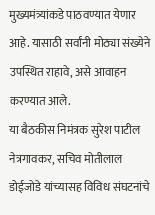मुख्यमंत्र्यांकडे पाठवण्यात येणार आहे. यासाठी सर्वांनी मोठ्या संख्येने उपस्थित राहावे, असे आवाहन करण्यात आले.
या बैठकीस निमंत्रक सुरेश पाटील नेत्रगावकर, सचिव मोतीलाल डोईजोडे यांच्यासह विविध संघटनांचे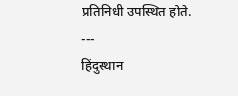प्रतिनिधी उपस्थित होते.
---
हिंदुस्थान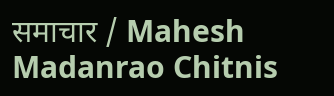समाचार / Mahesh Madanrao Chitnis